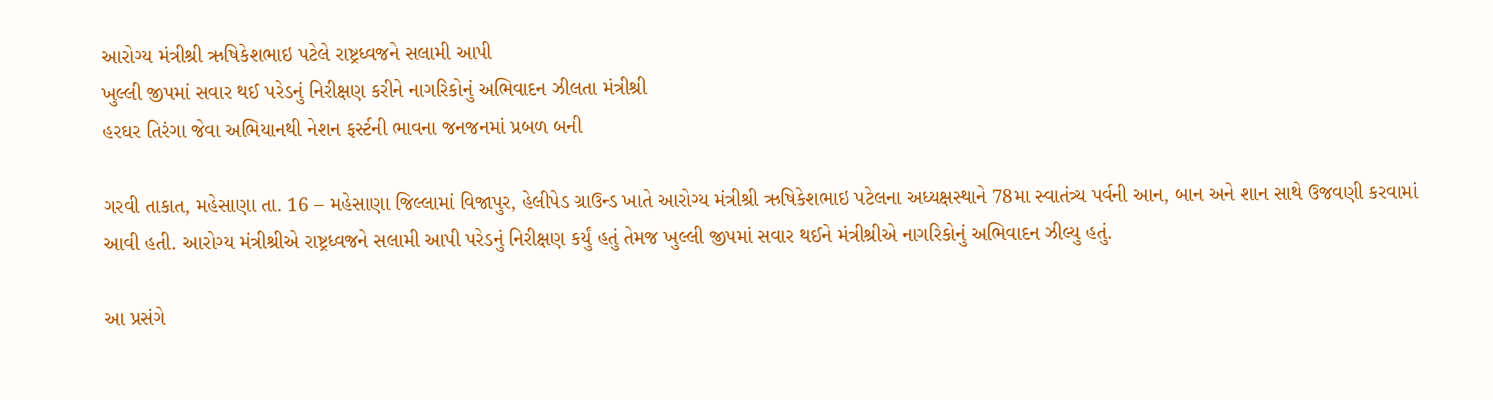આરોગ્ય મંત્રીશ્રી ઋષિકેશભાઇ પટેલે રાષ્ટ્રધ્વજને સલામી આપી
ખુલ્લી જીપમાં સવાર થઈ પરેડનું નિરીક્ષણ કરીને નાગરિકોનું અભિવાદન ઝીલતા મંત્રીશ્રી
હરઘર તિરંગા જેવા અભિયાનથી નેશન ફર્સ્ટની ભાવના જનજનમાં પ્રબળ બની

ગરવી તાકાત, મહેસાણા તા. 16 – મહેસાણા જિલ્લામાં વિજાપુર, હેલીપેડ ગ્રાઉન્ડ ખાતે આરોગ્ય મંત્રીશ્રી ઋષિકેશભાઇ પટેલના અધ્યક્ષસ્થાને 78મા સ્વાતંત્ર્ય પર્વની આન, બાન અને શાન સાથે ઉજવણી કરવામાં આવી હતી. આરોગ્ય મંત્રીશ્રીએ રાષ્ટ્રધ્વજને સલામી આપી પરેડનું નિરીક્ષણ કર્યું હતું તેમજ ખુલ્લી જીપમાં સવાર થઈને મંત્રીશ્રીએ નાગરિકોનું અભિવાદન ઝીલ્યુ હતું.

આ પ્રસંગે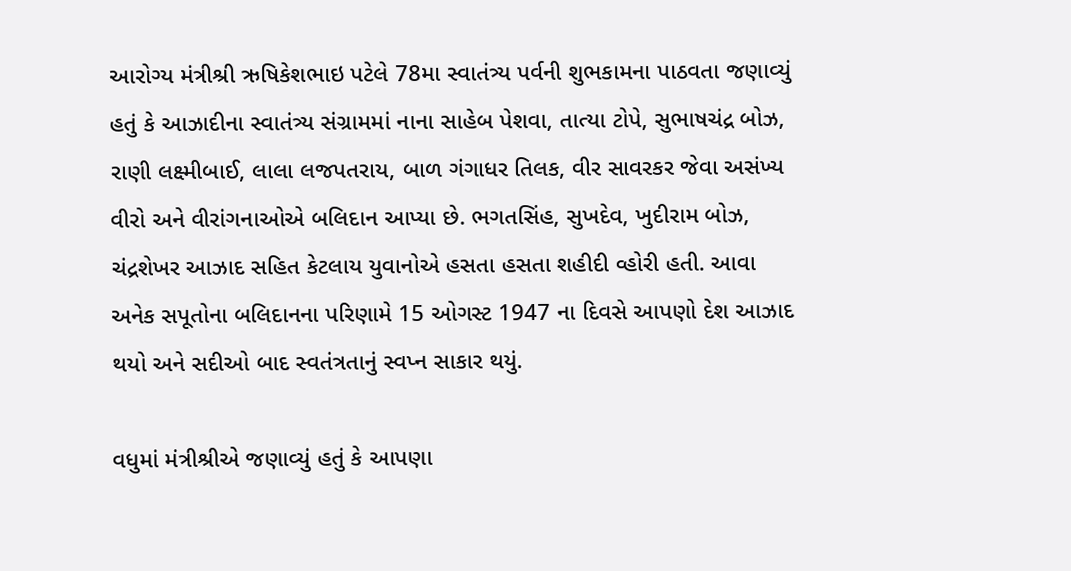આરોગ્ય મંત્રીશ્રી ઋષિકેશભાઇ પટેલે 78મા સ્વાતંત્ર્ય પર્વની શુભકામના પાઠવતા જણાવ્યું હતું કે આઝાદીના સ્વાતંત્ર્ય સંગ્રામમાં નાના સાહેબ પેશવા, તાત્યા ટોપે, સુભાષચંદ્ર બોઝ, રાણી લક્ષ્મીબાઈ, લાલા લજપતરાય, બાળ ગંગાધર તિલક, વીર સાવરકર જેવા અસંખ્ય વીરો અને વીરાંગનાઓએ બલિદાન આપ્યા છે. ભગતસિંહ, સુખદેવ, ખુદીરામ બોઝ, ચંદ્રશેખર આઝાદ સહિત કેટલાય યુવાનોએ હસતા હસતા શહીદી વ્હોરી હતી. આવા અનેક સપૂતોના બલિદાનના પરિણામે 15 ઓગસ્ટ 1947 ના દિવસે આપણો દેશ આઝાદ થયો અને સદીઓ બાદ સ્વતંત્રતાનું સ્વપ્ન સાકાર થયું.

વધુમાં મંત્રીશ્રીએ જણાવ્યું હતું કે આપણા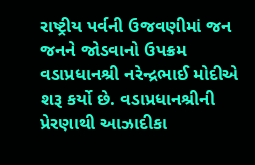રાષ્ટ્રીય પર્વની ઉજવણીમાં જન જનને જોડવાનો ઉપક્રમ વડાપ્રધાનશ્રી નરેન્દ્રભાઈ મોદીએ શરૂ કર્યો છે. વડાપ્રધાનશ્રીની પ્રેરણાથી આઝાદીકા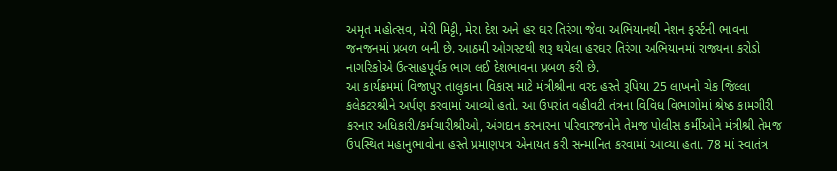અમૃત મહોત્સવ, મેરી મિટ્ટી, મેરા દેશ અને હર ઘર તિરંગા જેવા અભિયાનથી નેશન ફર્સ્ટની ભાવના જનજનમાં પ્રબળ બની છે. આઠમી ઓગસ્ટથી શરૂ થયેલા હરઘર તિરંગા અભિયાનમાં રાજ્યના કરોડો નાગરિકોએ ઉત્સાહપૂર્વક ભાગ લઈ દેશભાવના પ્રબળ કરી છે.
આ કાર્યક્રમમાં વિજાપુર તાલુકાના વિકાસ માટે મંત્રીશ્રીના વરદ હસ્તે રૂપિયા 25 લાખનો ચેક જિલ્લા કલેકટરશ્રીને અર્પણ કરવામાં આવ્યો હતો. આ ઉપરાંત વહીવટી તંત્રના વિવિધ વિભાગોમાં શ્રેષ્ઠ કામગીરી કરનાર અધિકારી/કર્મચારીશ્રીઓ, અંગદાન કરનારના પરિવારજનોને તેમજ પોલીસ કર્મીઓને મંત્રીશ્રી તેમજ ઉપસ્થિત મહાનુભાવોના હસ્તે પ્રમાણપત્ર એનાયત કરી સન્માનિત કરવામાં આવ્યા હતા. 78 માં સ્વાતંત્ર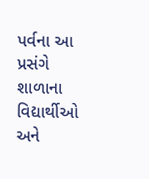પર્વના આ પ્રસંગે શાળાના વિદ્યાર્થીઓ અને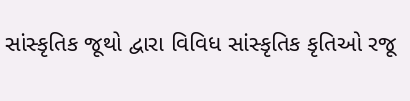સાંસ્કૃતિક જૂથો દ્વારા વિવિધ સાંસ્કૃતિક કૃતિઓ રજૂ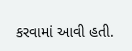કરવામાં આવી હતી.